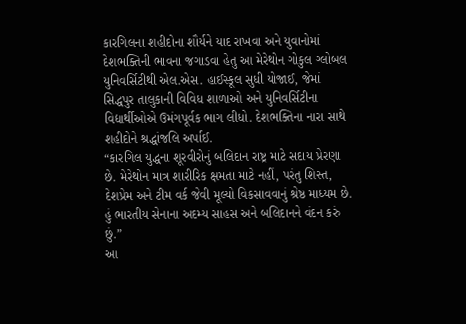કારગિલના શહીદોના શૌર્યને યાદ રાખવા અને યુવાનોમાં દેશભક્તિની ભાવના જગાડવા હેતુ આ મેરેથોન ગોકુલ ગ્લોબલ યુનિવર્સિટીથી એલ.એસ. હાઈસ્કૂલ સુધી યોજાઈ, જેમાં સિદ્ધપુર તાલુકાની વિવિધ શાળાઓ અને યુનિવર્સિટીના વિદ્યાર્થીઓએ ઉમંગપૂર્વક ભાગ લીધો. દેશભક્તિના નારા સાથે શહીદોને શ્રદ્ધાંજલિ અર્પાઈ.
“કારગિલ યુદ્ધના શૂરવીરોનું બલિદાન રાષ્ટ્ર માટે સદાય પ્રેરણા છે. મેરેથોન માત્ર શારીરિક ક્ષમતા માટે નહીં, પરંતુ શિસ્ત, દેશપ્રેમ અને ટીમ વર્ક જેવી મૂલ્યો વિકસાવવાનું શ્રેષ્ઠ માધ્યમ છે. હું ભારતીય સેનાના અદમ્ય સાહસ અને બલિદાનને વંદન કરું છું.”
આ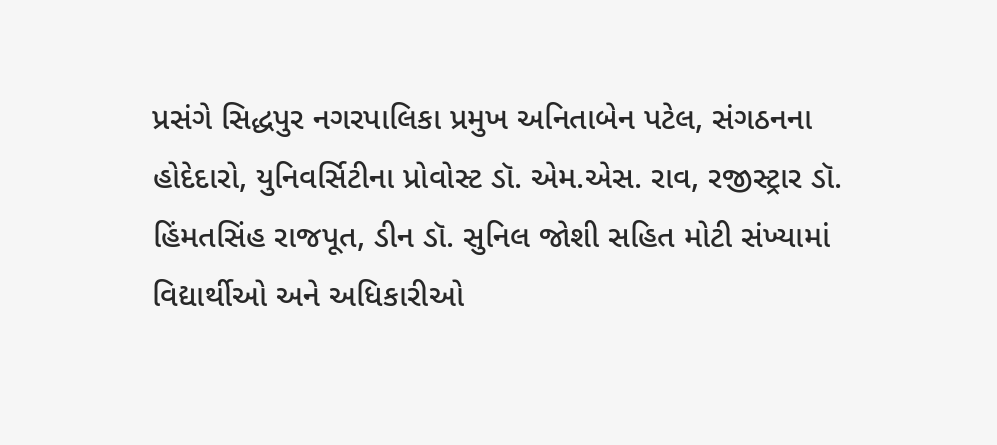પ્રસંગે સિદ્ધપુર નગરપાલિકા પ્રમુખ અનિતાબેન પટેલ, સંગઠનના હોદેદારો, યુનિવર્સિટીના પ્રોવોસ્ટ ડૉ. એમ.એસ. રાવ, રજીસ્ટ્રાર ડૉ. હિંમતસિંહ રાજપૂત, ડીન ડૉ. સુનિલ જોશી સહિત મોટી સંખ્યામાં વિદ્યાર્થીઓ અને અધિકારીઓ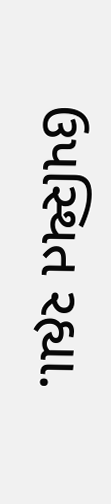ઉપસ્થિત રહ્યા.